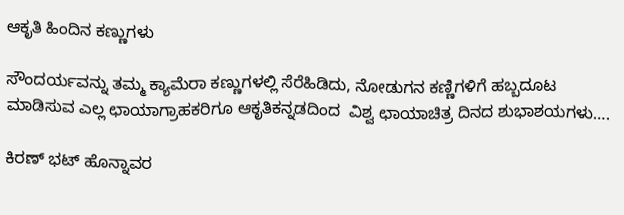ಆಕೃತಿ ಹಿಂದಿನ ಕಣ್ಣುಗಳು

ಸೌಂದರ್ಯವನ್ನು ತಮ್ಮ ಕ್ಯಾಮೆರಾ ಕಣ್ಣುಗಳಲ್ಲಿ ಸೆರೆಹಿಡಿದು, ನೋಡುಗನ ಕಣ್ಣಿಗಳಿಗೆ ಹಬ್ಬದೂಟ ಮಾಡಿಸುವ ಎಲ್ಲ ಛಾಯಾಗ್ರಾಹಕರಿಗೂ ಆಕೃತಿಕನ್ನಡದಿಂದ  ವಿಶ್ವ ಛಾಯಾಚಿತ್ರ ದಿನದ ಶುಭಾಶಯಗಳು….

ಕಿರಣ್ ಭಟ್ ಹೊನ್ನಾವರ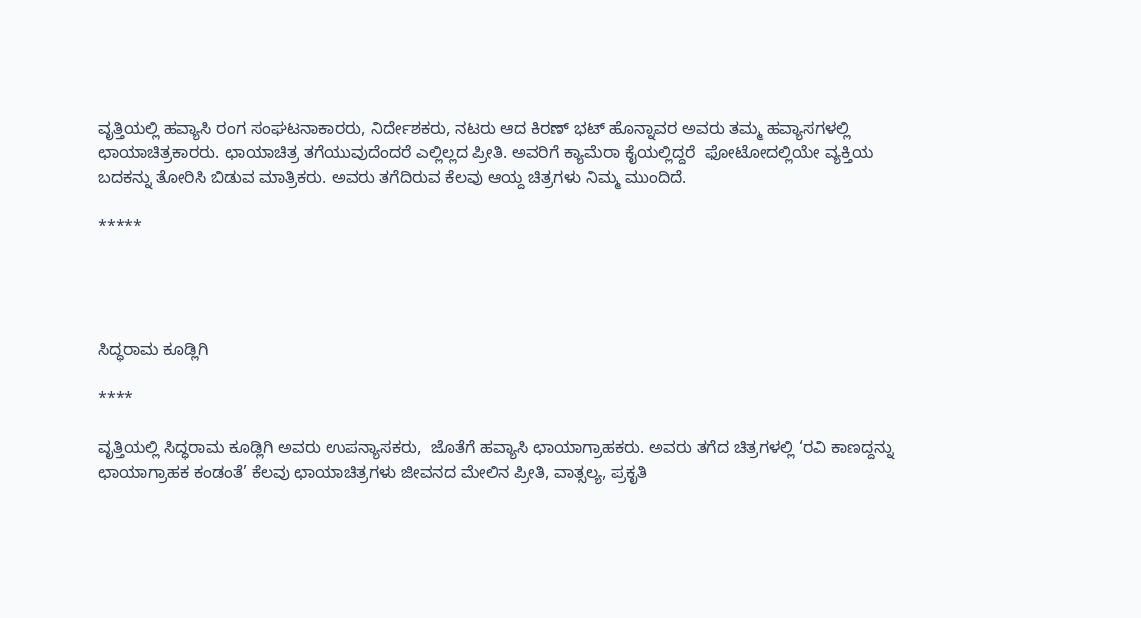ವೃತ್ತಿಯಲ್ಲಿ ಹವ್ಯಾಸಿ ರಂಗ ಸಂಘಟನಾಕಾರರು, ನಿರ್ದೇಶಕರು, ನಟರು ಆದ ಕಿರಣ್ ಭಟ್ ಹೊನ್ನಾವರ ಅವರು ತಮ್ಮ ಹವ್ಯಾಸಗಳಲ್ಲಿ ಛಾಯಾಚಿತ್ರಕಾರರು. ಛಾಯಾಚಿತ್ರ ತಗೆಯುವುದೆಂದರೆ ಎಲ್ಲಿಲ್ಲದ ಪ್ರೀತಿ. ಅವರಿಗೆ ಕ್ಯಾಮೆರಾ ಕೈಯಲ್ಲಿದ್ದರೆ  ಫೋಟೋದಲ್ಲಿಯೇ ವ್ಯಕ್ತಿಯ ಬದಕನ್ನು ತೋರಿಸಿ ಬಿಡುವ ಮಾತ್ರಿಕರು. ಅವರು ತಗೆದಿರುವ ಕೆಲವು ಆಯ್ದ ಚಿತ್ರಗಳು ನಿಮ್ಮ ಮುಂದಿದೆ.

*****




ಸಿದ್ಧರಾಮ ಕೂಡ್ಲಿಗಿ

****

ವೃತ್ತಿಯಲ್ಲಿ ಸಿದ್ಧರಾಮ ಕೂಡ್ಲಿಗಿ ಅವರು ಉಪನ್ಯಾಸಕರು,  ಜೊತೆಗೆ ಹವ್ಯಾಸಿ ಛಾಯಾಗ್ರಾಹಕರು. ಅವರು ತಗೆದ ಚಿತ್ರಗಳಲ್ಲಿ ‘ರವಿ ಕಾಣದ್ದನ್ನು ಛಾಯಾಗ್ರಾಹಕ ಕಂಡಂತೆ’ ಕೆಲವು ಛಾಯಾಚಿತ್ರಗಳು ಜೀವನದ ಮೇಲಿನ ಪ್ರೀತಿ, ವಾತ್ಸಲ್ಯ, ಪ್ರಕೃತಿ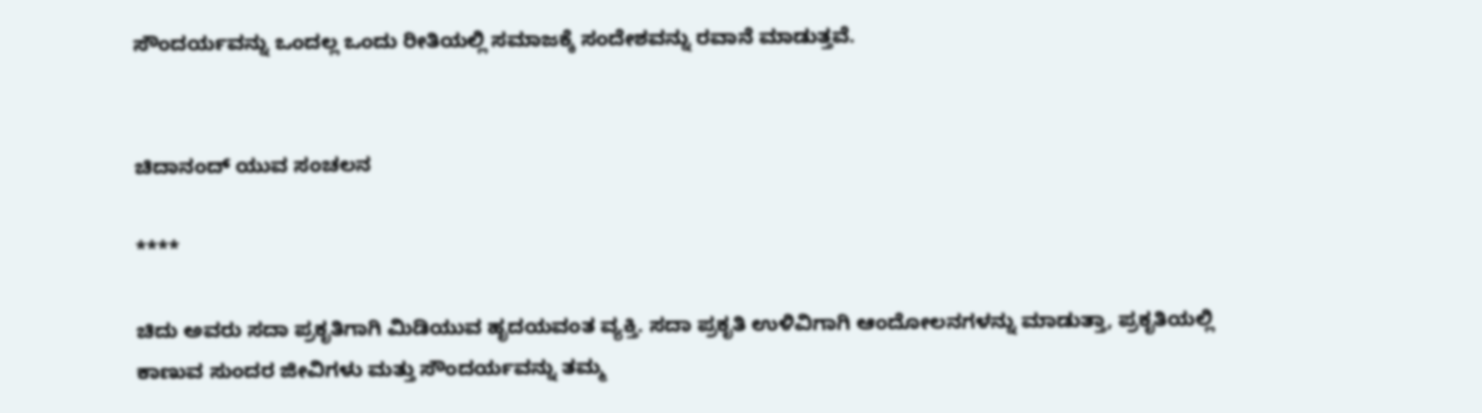ಸೌಂದರ್ಯವನ್ನು ಒಂದಲ್ಲ ಒಂದು ರೀತಿಯಲ್ಲಿ ಸಮಾಜಕ್ಕೆ ಸಂದೇಶವನ್ನು ರವಾನೆ ಮಾಡುತ್ತವೆ.


ಚಿದಾನಂದ್ ಯುವ ಸಂಚಲನ

****

ಚಿದು ಅವರು ಸದಾ ಪ್ರಕೃತಿಗಾಗಿ ಮಿಡಿಯುವ ಹೃದಯವಂತ ವ್ಯಕ್ತಿ. ಸದಾ ಪ್ರಕೃತಿ ಉಳಿವಿಗಾಗಿ ಆಂದೋಲನಗಳನ್ನು ಮಾಡುತ್ತಾ, ಪ್ರಕೃತಿಯಲ್ಲಿ ಕಾಣುವ ಸುಂದರ ಜೀವಿಗಳು ಮತ್ತು ಸೌಂದರ್ಯವನ್ನು ತಮ್ಮ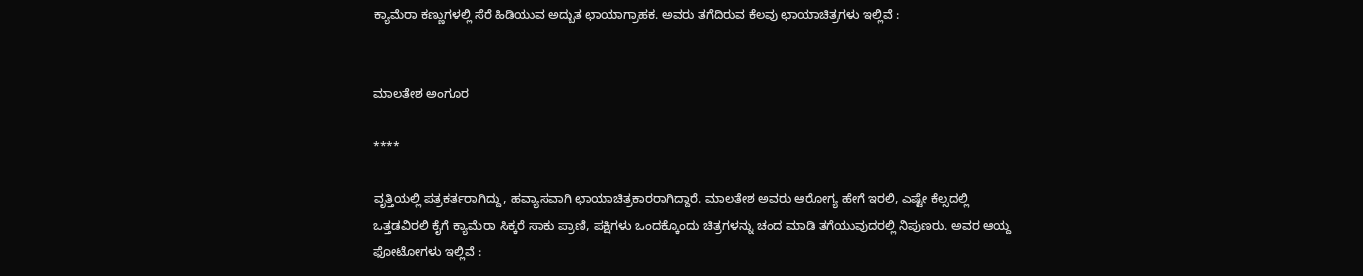ಕ್ಯಾಮೆರಾ ಕಣ್ಣುಗಳಲ್ಲಿ ಸೆರೆ ಹಿಡಿಯುವ ಅದ್ಬುತ ಛಾಯಾಗ್ರಾಹಕ. ಅವರು ತಗೆದಿರುವ ಕೆಲವು ಛಾಯಾಚಿತ್ರಗಳು ಇಲ್ಲಿವೆ :


ಮಾಲತೇಶ ಅಂಗೂರ

****

ವೃತ್ತಿಯಲ್ಲಿ ಪತ್ರಕರ್ತರಾಗಿದ್ದು, ಹವ್ಯಾಸವಾಗಿ ಛಾಯಾಚಿತ್ರಕಾರರಾಗಿದ್ದಾರೆ. ಮಾಲತೇಶ ಅವರು ಆರೋಗ್ಯ ಹೇಗೆ ಇರಲಿ, ಎಷ್ಟೇ ಕೆಲ್ಸದಲ್ಲಿ ಒತ್ತಡವಿರಲಿ ಕೈಗೆ ಕ್ಯಾಮೆರಾ ಸಿಕ್ಕರೆ ಸಾಕು ಪ್ರಾಣಿ, ಪಕ್ಷಿಗಳು ಒಂದಕ್ಕೊಂದು ಚಿತ್ರಗಳನ್ನು ಚಂದ ಮಾಡಿ ತಗೆಯುವುದರಲ್ಲಿ ನಿಪುಣರು. ಅವರ ಆಯ್ದ ಫೋಟೋಗಳು ಇಲ್ಲಿವೆ :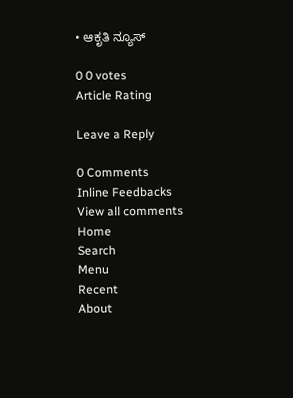• ಆಕೃತಿ ನ್ಯೂಸ್

0 0 votes
Article Rating

Leave a Reply

0 Comments
Inline Feedbacks
View all comments
Home
Search
Menu
Recent
About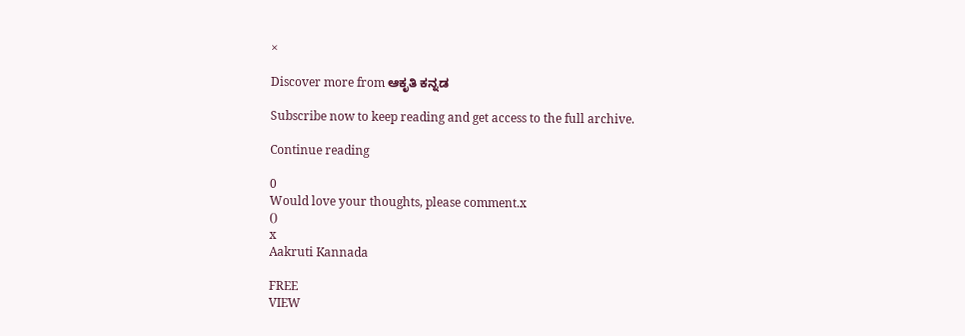×

Discover more from ಆಕೃತಿ ಕನ್ನಡ

Subscribe now to keep reading and get access to the full archive.

Continue reading

0
Would love your thoughts, please comment.x
()
x
Aakruti Kannada

FREE
VIEW